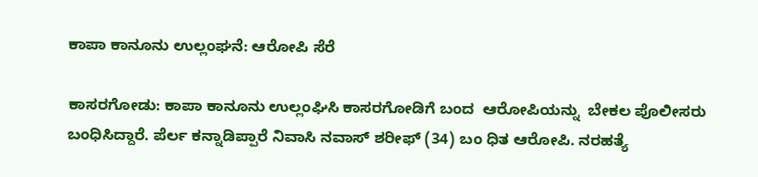ಕಾಪಾ ಕಾನೂನು ಉಲ್ಲಂಘನೆ: ಆರೋಪಿ ಸೆರೆ

ಕಾಸರಗೋಡು: ಕಾಪಾ ಕಾನೂನು ಉಲ್ಲಂಘಿಸಿ ಕಾಸರಗೋಡಿಗೆ ಬಂದ  ಆರೋಪಿಯನ್ನು  ಬೇಕಲ ಪೊಲೀಸರು ಬಂಧಿಸಿದ್ದಾರೆ. ಪೆರ್ಲ ಕನ್ನಾಡಿಪ್ಪಾರೆ ನಿವಾಸಿ ನವಾಸ್ ಶರೀಫ್ (34) ಬಂ ಧಿತ ಆರೋಪಿ. ನರಹತ್ಯೆ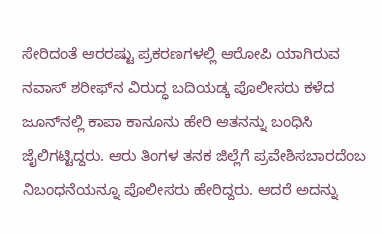ಸೇರಿದಂತೆ ಆರರಷ್ಟು ಪ್ರಕರಣಗಳಲ್ಲಿ ಆರೋಪಿ ಯಾಗಿರುವ ನವಾಸ್ ಶರೀಫ್‌ನ ವಿರುದ್ಧ ಬದಿಯಡ್ಕ ಪೊಲೀಸರು ಕಳೆದ ಜೂನ್‌ನಲ್ಲಿ ಕಾಪಾ ಕಾನೂನು ಹೇರಿ ಆತನನ್ನು ಬಂಧಿಸಿ ಜೈಲಿಗಟ್ಟಿದ್ದರು. ಆರು ತಿಂಗಳ ತನಕ ಜಿಲ್ಲೆಗೆ ಪ್ರವೇಶಿಸಬಾರದೆಂಬ ನಿಬಂಧನೆಯನ್ನೂ ಪೊಲೀಸರು ಹೇರಿದ್ದರು. ಆದರೆ ಅದನ್ನು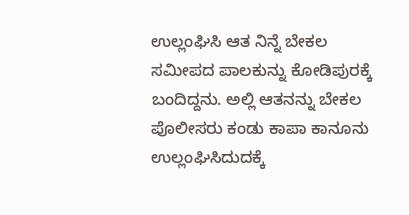ಉಲ್ಲಂಘಿಸಿ ಆತ ನಿನ್ನೆ ಬೇಕಲ ಸಮೀಪದ ಪಾಲಕುನ್ನು ಕೋಡಿಪುರಕ್ಕೆ ಬಂದಿದ್ದನು. ಅಲ್ಲಿ ಆತನನ್ನು ಬೇಕಲ ಪೊಲೀಸರು ಕಂಡು ಕಾಪಾ ಕಾನೂನು ಉಲ್ಲಂಘಿಸಿದುದಕ್ಕೆ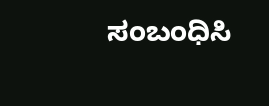ಸಂಬಂಧಿಸಿ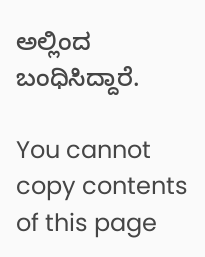ಅಲ್ಲಿಂದ ಬಂಧಿಸಿದ್ದಾರೆ.

You cannot copy contents of this page